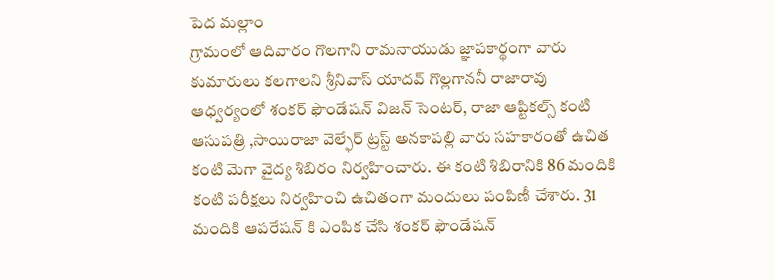పెద మల్లాం
గ్రామంలో ఆదివారం గొలగాని రామనాయుడు జ్ఞాపకార్థంగా వారు కుమారులు కలగాలని శ్రీనివాస్ యాదవ్ గొల్లగాననీ రాజారావు ఆధ్వర్యంలో శంకర్ ఫౌండేషన్ విజన్ సెంటర్, రాజా ఆప్టికల్స్ కంటి ఆసుపత్రి ,సాయిరాజా వెల్ఫేర్ ట్రస్ట్ అనకాపల్లి వారు సహకారంతో ఉచిత కంటి మెగా వైద్య శిబిరం నిర్వహించారు. ఈ కంటి శిబిరానికి 86 మందికి కంటి పరీక్షలు నిర్వహించి ఉచితంగా మందులు పంపిణీ చేశారు. 31 మందికి ఆపరేషన్ కి ఎంపిక చేసి శంకర్ ఫౌండేషన్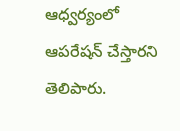ఆధ్వర్యంలో ఆపరేషన్ చేస్తారని తెలిపారు.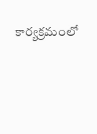కార్యక్రమంలో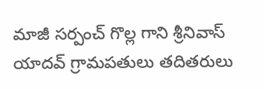మాజీ సర్పంచ్ గొల్ల గాని శ్రీనివాస్ యాదవ్ గ్రామపతులు తదితరులు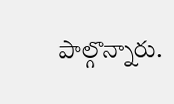పాల్గొన్నారు.